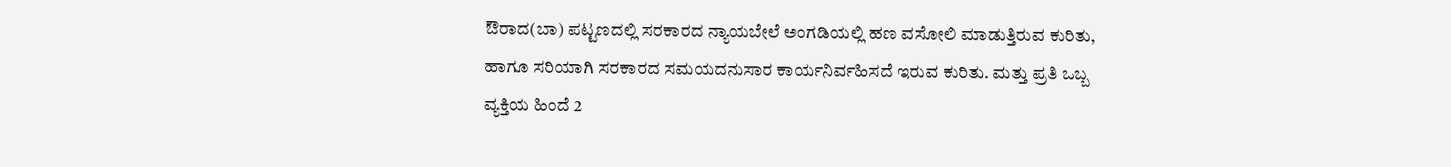ಔರಾದ(ಬಾ) ಪಟ್ಟಣದಲ್ಲಿ ಸರಕಾರದ ನ್ಯಾಯಬೇಲೆ ಅಂಗಡಿಯಲ್ಲಿ ಹಣ ವಸೋಲಿ ಮಾಡುತ್ತಿರುವ ಕುರಿತು, ಹಾಗೂ ಸರಿಯಾಗಿ ಸರಕಾರದ ಸಮಯದನುಸಾರ ಕಾರ್ಯನಿರ್ವಹಿಸದೆ ಇರುವ ಕುರಿತು. ಮತ್ತು ಪ್ರತಿ ಒಬ್ಬ ವ್ಯಕ್ತಿಯ ಹಿಂದೆ 2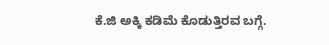ಕೆ.ಜಿ ಅಕ್ಕಿ ಕಡಿಮೆ ಕೊಡುತ್ತಿರವ ಬಗ್ಗೆ.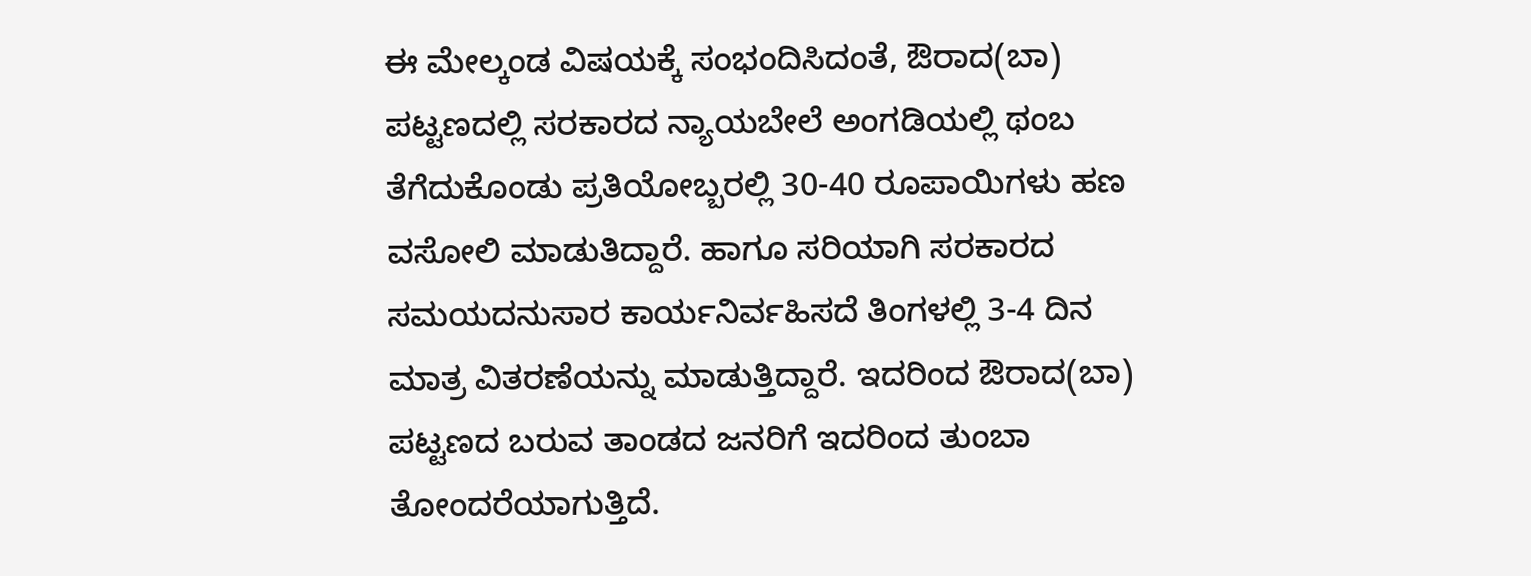ಈ ಮೇಲ್ಕಂಡ ವಿಷಯಕ್ಕೆ ಸಂಭಂದಿಸಿದಂತೆ, ಔರಾದ(ಬಾ) ಪಟ್ಟಣದಲ್ಲಿ ಸರಕಾರದ ನ್ಯಾಯಬೇಲೆ ಅಂಗಡಿಯಲ್ಲಿ ಥಂಬ ತೆಗೆದುಕೊಂಡು ಪ್ರತಿಯೋಬ್ಬರಲ್ಲಿ 30-40 ರೂಪಾಯಿಗಳು ಹಣ ವಸೋಲಿ ಮಾಡುತಿದ್ದಾರೆ. ಹಾಗೂ ಸರಿಯಾಗಿ ಸರಕಾರದ ಸಮಯದನುಸಾರ ಕಾರ್ಯನಿರ್ವಹಿಸದೆ ತಿಂಗಳಲ್ಲಿ 3-4 ದಿನ ಮಾತ್ರ ವಿತರಣೆಯನ್ನು ಮಾಡುತ್ತಿದ್ದಾರೆ. ಇದರಿಂದ ಔರಾದ(ಬಾ) ಪಟ್ಟಣದ ಬರುವ ತಾಂಡದ ಜನರಿಗೆ ಇದರಿಂದ ತುಂಬಾ ತೋಂದರೆಯಾಗುತ್ತಿದೆ.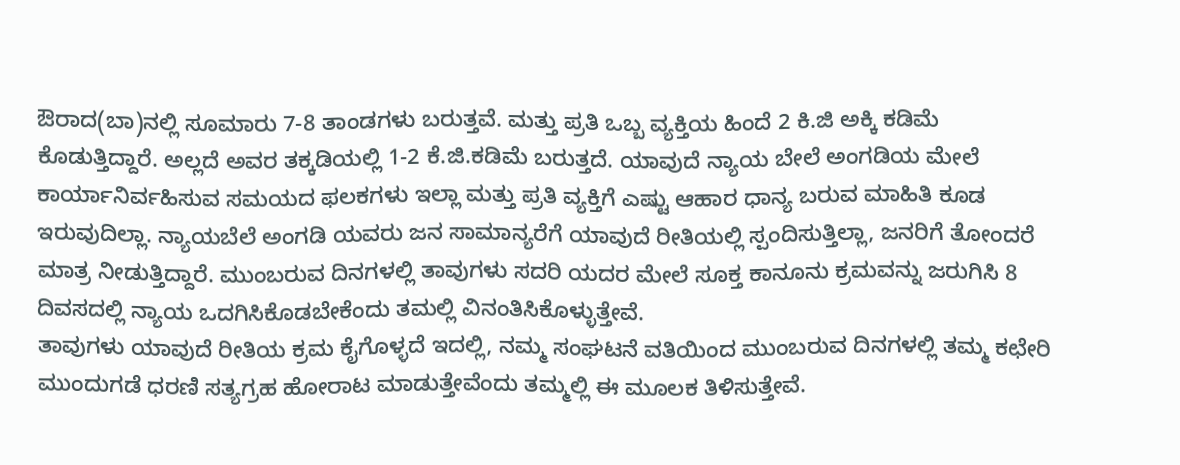ಔರಾದ(ಬಾ)ನಲ್ಲಿ ಸೂಮಾರು 7-8 ತಾಂಡಗಳು ಬರುತ್ತವೆ. ಮತ್ತು ಪ್ರತಿ ಒಬ್ಬ ವ್ಯಕ್ತಿಯ ಹಿಂದೆ 2 ಕಿ.ಜಿ ಅಕ್ಕಿ ಕಡಿಮೆ ಕೊಡುತ್ತಿದ್ದಾರೆ. ಅಲ್ಲದೆ ಅವರ ತಕ್ಕಡಿಯಲ್ಲಿ 1-2 ಕೆ.ಜಿ.ಕಡಿಮೆ ಬರುತ್ತದೆ. ಯಾವುದೆ ನ್ಯಾಯ ಬೇಲೆ ಅಂಗಡಿಯ ಮೇಲೆ ಕಾರ್ಯಾನಿರ್ವಹಿಸುವ ಸಮಯದ ಫಲಕಗಳು ಇಲ್ಲಾ ಮತ್ತು ಪ್ರತಿ ವ್ಯಕ್ತಿಗೆ ಎಷ್ಟು ಆಹಾರ ಧಾನ್ಯ ಬರುವ ಮಾಹಿತಿ ಕೂಡ ಇರುವುದಿಲ್ಲಾ. ನ್ಯಾಯಬೆಲೆ ಅಂಗಡಿ ಯವರು ಜನ ಸಾಮಾನ್ಯರೆಗೆ ಯಾವುದೆ ರೀತಿಯಲ್ಲಿ ಸ್ಪಂದಿಸುತ್ತಿಲ್ಲಾ, ಜನರಿಗೆ ತೋಂದರೆ ಮಾತ್ರ ನೀಡುತ್ತಿದ್ದಾರೆ. ಮುಂಬರುವ ದಿನಗಳಲ್ಲಿ ತಾವುಗಳು ಸದರಿ ಯದರ ಮೇಲೆ ಸೂಕ್ತ ಕಾನೂನು ಕ್ರಮವನ್ನು ಜರುಗಿಸಿ 8 ದಿವಸದಲ್ಲಿ ನ್ಯಾಯ ಒದಗಿಸಿಕೊಡಬೇಕೆಂದು ತಮಲ್ಲಿ ವಿನಂತಿಸಿಕೊಳ್ಳುತ್ತೇವೆ.
ತಾವುಗಳು ಯಾವುದೆ ರೀತಿಯ ಕ್ರಮ ಕೈಗೊಳ್ಳದೆ ಇದಲ್ಲಿ, ನಮ್ಮ ಸಂಘಟನೆ ವತಿಯಿಂದ ಮುಂಬರುವ ದಿನಗಳಲ್ಲಿ ತಮ್ಮ ಕಛೇರಿ ಮುಂದುಗಡೆ ಧರಣಿ ಸತ್ಯಗ್ರಹ ಹೋರಾಟ ಮಾಡುತ್ತೇವೆಂದು ತಮ್ಮಲ್ಲಿ ಈ ಮೂಲಕ ತಿಳಿಸುತ್ತೇವೆ.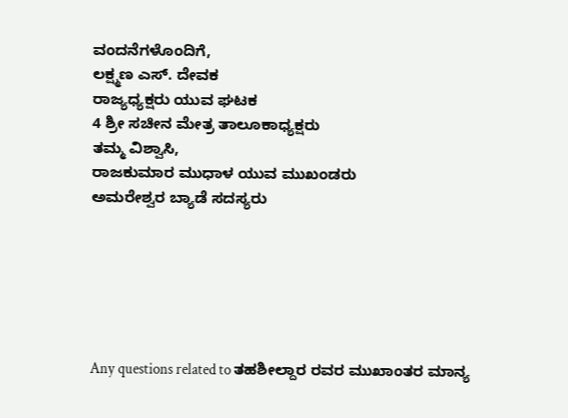ವಂದನೆಗಳೊಂದಿಗೆ,
ಲಕ್ಷ್ಮಣ ಎಸ್. ದೇವಕ
ರಾಜ್ಯಧ್ಯಕ್ಷರು ಯುವ ಘಟಕ
4 ಶ್ರೀ ಸಚೀನ ಮೇತ್ರ ತಾಲೂಕಾಧ್ಯಕ್ಷರು
ತಮ್ಮ ವಿಶ್ವಾಸಿ,
ರಾಜಕುಮಾರ ಮುಧಾಳ ಯುವ ಮುಖಂಡರು
ಅಮರೇಶ್ವರ ಬ್ಯಾಡೆ ಸದಸ್ಯರು






Any questions related to ತಹಶೀಲ್ದಾರ ರವರ ಮುಖಾಂತರ ಮಾನ್ಯ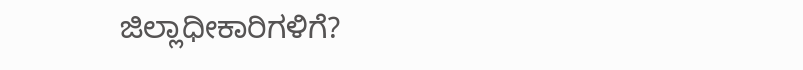ಜಿಲ್ಲಾಧೀಕಾರಿಗಳಿಗೆ?